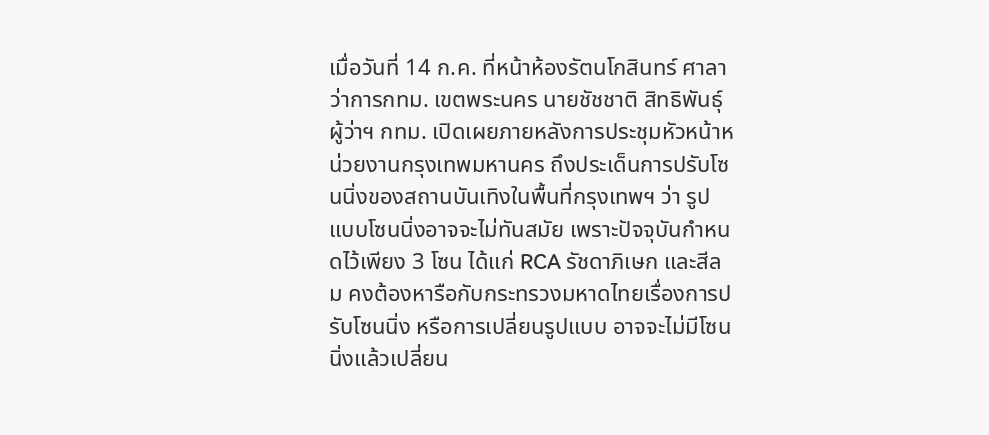เมื่อวันที่ 14 ก.ค. ที่หน้าห้องรัตนโกสินทร์ ศาลาว่าการกทม. เขตพระนคร นายชัชชาติ สิทธิพันธุ์ ผู้ว่าฯ กทม. เปิดเผยภายหลังการประชุมหัวหน้าหน่วยงานกรุงเทพมหานคร ถึงประเด็นการปรับโซนนิ่งของสถานบันเทิงในพื้นที่กรุงเทพฯ ว่า รูปแบบโซนนิ่งอาจจะไม่ทันสมัย เพราะปัจจุบันกำหนดไว้เพียง 3 โซน ได้แก่ RCA รัชดาภิเษก และสีลม คงต้องหารือกับกระทรวงมหาดไทยเรื่องการปรับโซนนิ่ง หรือการเปลี่ยนรูปแบบ อาจจะไม่มีโซนนิ่งแล้วเปลี่ยน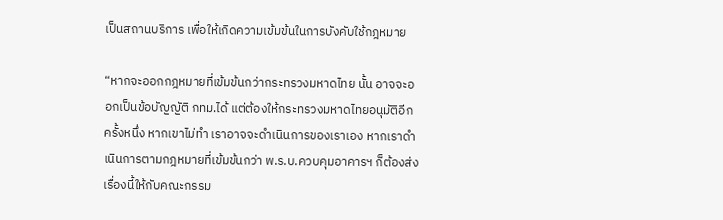เป็นสถานบริการ เพื่อให้เกิดความเข้มข้นในการบังคับใช้กฎหมาย

“หากจะออกกฎหมายที่เข้มข้นกว่ากระทรวงมหาดไทย นั้น อาจจะออกเป็นข้อบัญญัติ กทม.ได้ แต่ต้องให้กระทรวงมหาดไทยอนุมัติอีกครั้งหนึ่ง หากเขาไม่ทำ เราอาจจะดำเนินการของเราเอง หากเราดำเนินการตามกฎหมายที่เข้มข้นกว่า พ.ร.บ.ควบคุมอาคารฯ ก็ต้องส่งเรื่องนี้ให้กับคณะกรรม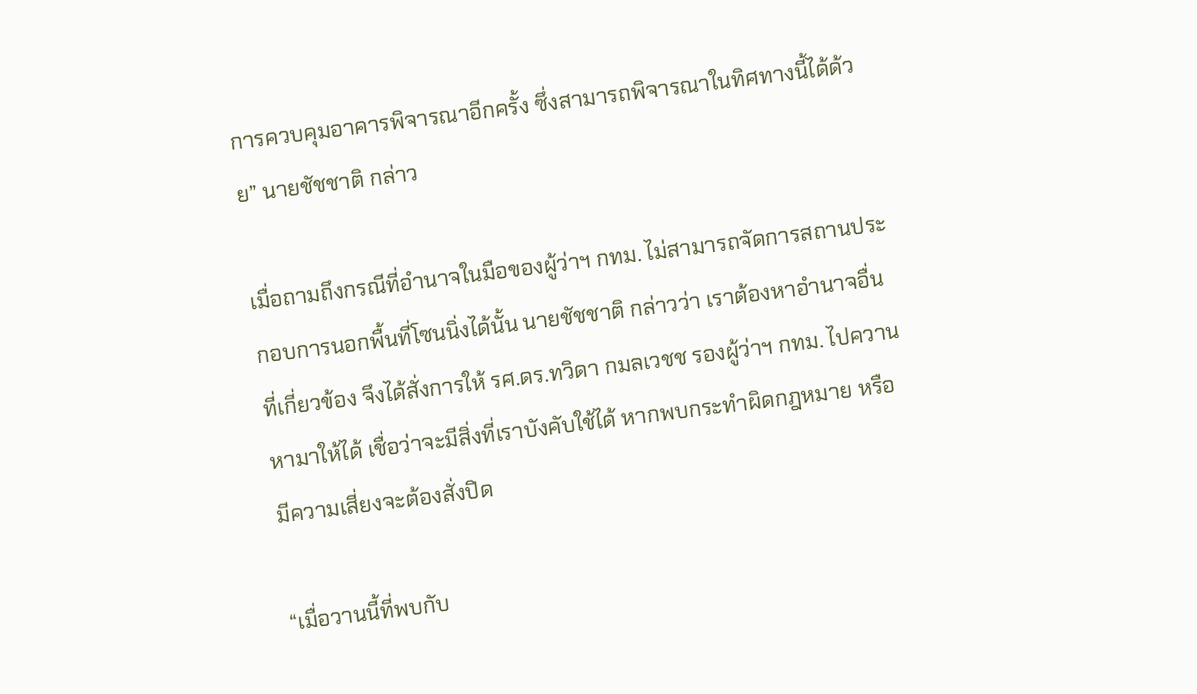การควบคุมอาคารพิจารณาอีกครั้ง ซึ่งสามารถพิจารณาในทิศทางนี้ได้ด้วย” นายชัชชาติ กล่าว

เมื่อถามถึงกรณีที่อำนาจในมือของผู้ว่าฯ กทม. ไม่สามารถจัดการสถานประกอบการนอกพื้นที่โซนนิ่งได้นั้น นายชัชชาติ กล่าวว่า เราต้องหาอำนาจอื่นที่เกี่ยวข้อง จึงได้สั่งการให้ รศ.ดร.ทวิดา กมลเวชช รองผู้ว่าฯ กทม. ไปควานหามาให้ได้ เชื่อว่าจะมีสิ่งที่เราบังคับใช้ได้ หากพบกระทำผิดกฎหมาย หรือมีความเสี่ยงจะต้องสั่งปิด

“เมื่อวานนี้ที่พบกับ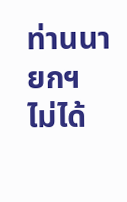ท่านนายกฯ ไม่ได้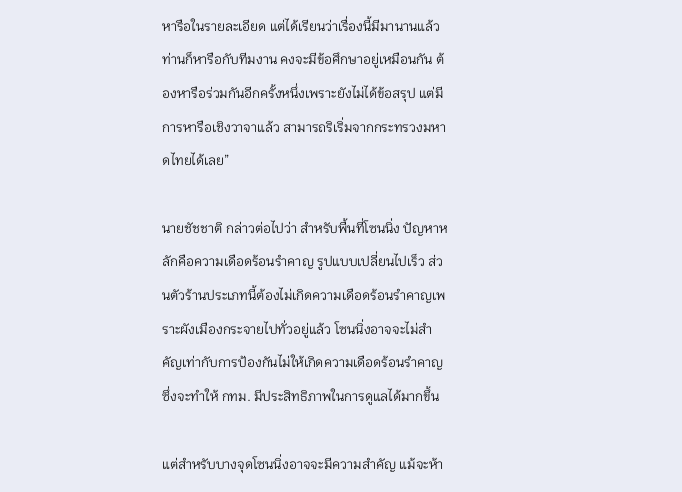หารือในรายละเอียด แต่ได้เรียนว่าเรื่องนี้มีมานานแล้ว ท่านก็หารือกับทีมงาน คงจะมีข้อศึกษาอยู่เหมือนกัน ต้องหารือร่วมกันอีกครั้งหนึ่งเพราะยังไม่ได้ข้อสรุป แต่มีการหารือเชิงวาจาแล้ว สามารถริเริ่มจากกระทรวงมหาดไทยได้เลย”

นายชัชชาติ กล่าวต่อไปว่า สำหรับพื้นที่โซนนิ่ง ปัญหาหลักคือความเดือดร้อนรำคาญ รูปแบบเปลี่ยนไปเร็ว ส่วนตัวร้านประเภทนี้ต้องไม่เกิดความเดือดร้อนรำคาญเพราะผังเมืองกระจายไปทั่วอยู่แล้ว โซนนิ่งอาจจะไม่สำคัญเท่ากับการป้องกันไม่ให้เกิดความเดือดร้อนรำคาญ ซึ่งจะทำให้ กทม. มีประสิทธิภาพในการดูแลได้มากขึ้น

แต่สำหรับบางจุดโซนนิ่งอาจจะมีความสำคัญ แม้จะห้า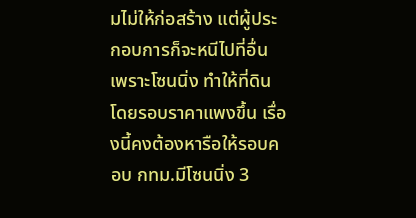มไม่ให้ก่อสร้าง แต่ผู้ประกอบการก็จะหนีไปที่อื่น เพราะโซนนิ่ง ทำให้ที่ดินโดยรอบราคาแพงขึ้น เรื่องนี้คงต้องหารือให้รอบคอบ กทม.มีโซนนิ่ง 3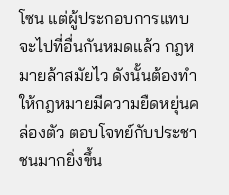โซน แต่ผู้ประกอบการแทบจะไปที่อื่นกันหมดแล้ว กฎหมายล้าสมัยไว ดังนั้นต้องทำให้กฎหมายมีความยืดหยุ่นคล่องตัว ตอบโจทย์กับประชาชนมากยิ่งขึ้น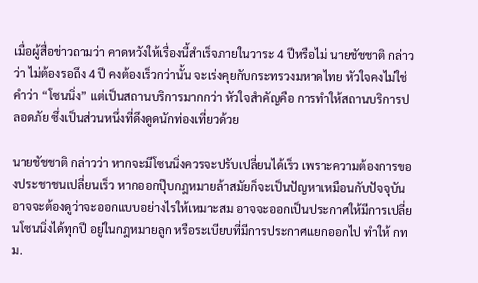เมื่อผู้สื่อข่าวถามว่า คาดหวังให้เรื่องนี้สำเร็จภายในวาระ 4 ปีหรือไม่ นายชัชชาติ กล่าวว่า ไม่ต้องรอถึง 4 ปี คงต้องเร็วกว่านั้น จะเร่งคุยกับกระทรวงมหาดไทย หัวใจคงไม่ใช่คำว่า “โซนนิ่ง” แต่เป็นสถานบริการมากกว่า หัวใจสำคัญคือ การทำให้สถานบริการปลอดภัย ซึ่งเป็นส่วนหนึ่งที่ดึงดูดนักท่องเที่ยวด้วย

นายชัชชาติ กล่าวว่า หากจะมีโซนนิ่งควรจะปรับเปลี่ยนได้เร็ว เพราะความต้องการของประชาชนเปลี่ยนเร็ว หากออกปุ๊บกฎหมายล้าสมัยก็จะเป็นปัญหาเหมือนกับปัจจุบัน อาจจะต้องดูว่าจะออกแบบอย่างไรให้เหมาะสม อาจจะออกเป็นประกาศให้มีการเปลี่ยนโซนนิ่งได้ทุกปี อยู่ในกฎหมายลูก หรือระเบียบที่มีการประกาศแยกออกไป ทำให้ กทม.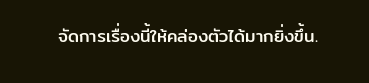จัดการเรื่องนี้ให้คล่องตัวได้มากยิ่งขึ้น.